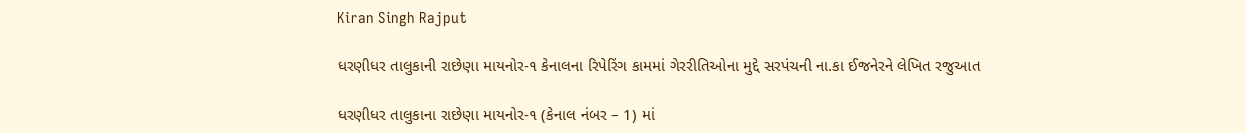Kiran Singh Rajput

ધરણીધર તાલુકાની રાછેણા માયનોર-૧ કેનાલના રિપેરિંગ કામમાં ગેરરીતિઓના મુદ્દે સરપંચની ના.કા ઈજનેરને લેખિત રજુઆત

ધરણીધર તાલુકાના રાછેણા માયનોર-૧ (કેનાલ નંબર – 1) માં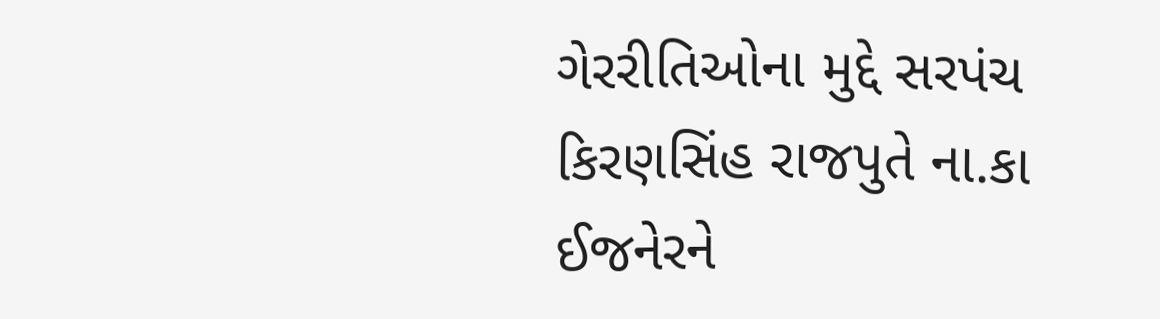ગેરરીતિઓના મુદ્દે સરપંચ કિરણસિંહ રાજપુતે ના.કા ઈજનેરને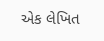એક લેખિત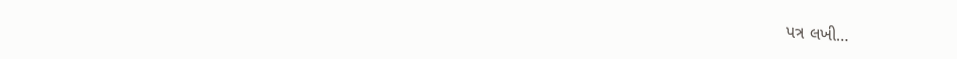પત્ર લખી…